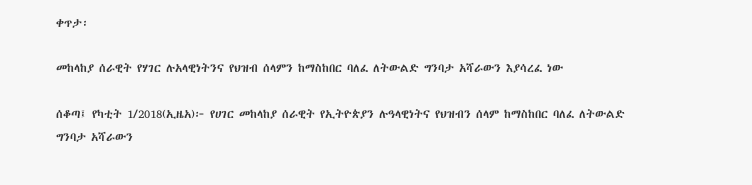ቀጥታ፡

መከላከያ ሰራዊት የሃገር ሉአላዊነትንና የህዝብ ሰላምን ከማስከበር ባለፈ ለትውልድ ግንባታ አሻራውን እያሳረፈ ነው

ሰቆጣ፤ የካቲት 1/2018(ኢዜአ)፦ የሀገር መከላከያ ሰራዊት የኢትዮጵያን ሉዓላዊነትና የህዝብን ሰላም ከማስከበር ባለፈ ለትውልድ ግንባታ አሻራውን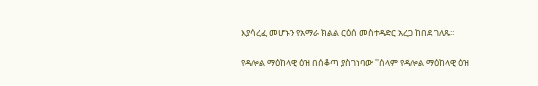እያሳረፈ መሆኑን የአማራ ክልል ርዕሰ መስተዳድር አረጋ ከበደ ገለጹ።

የዳሎል ማዕከላዊ ዕዝ በሰቆጣ ያስገነባው ''ሰላም የዳሎል ማዕከላዊ ዕዝ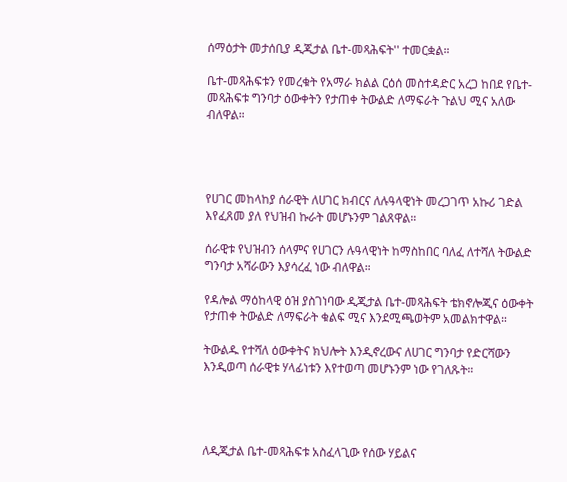ሰማዕታት መታሰቢያ ዲጂታል ቤተ-መጻሕፍት'' ተመርቋል።

ቤተ-መጻሕፍቱን የመረቁት የአማራ ክልል ርዕሰ መስተዳድር አረጋ ከበደ የቤተ-መጻሕፍቱ ግንባታ ዕውቀትን የታጠቀ ትውልድ ለማፍራት ጉልህ ሚና አለው ብለዋል።




የሀገር መከላከያ ሰራዊት ለሀገር ክብርና ለሉዓላዊነት መረጋገጥ አኩሪ ገድል እየፈጸመ ያለ የህዝብ ኩራት መሆኑንም ገልጸዋል።

ሰራዊቱ የህዝብን ሰላምና የሀገርን ሉዓላዊነት ከማስከበር ባለፈ ለተሻለ ትውልድ ግንባታ አሻራውን እያሳረፈ ነው ብለዋል።

የዳሎል ማዕከላዊ ዕዝ ያስገነባው ዲጂታል ቤተ-መጻሕፍት ቴክኖሎጂና ዕውቀት የታጠቀ ትውልድ ለማፍራት ቁልፍ ሚና እንደሚጫወትም አመልክተዋል።

ትውልዱ የተሻለ ዕውቀትና ክህሎት እንዲኖረውና ለሀገር ግንባታ የድርሻውን እንዲወጣ ሰራዊቱ ሃላፊነቱን እየተወጣ መሆኑንም ነው የገለጹት።




ለዲጂታል ቤተ-መጻሕፍቱ አስፈላጊው የሰው ሃይልና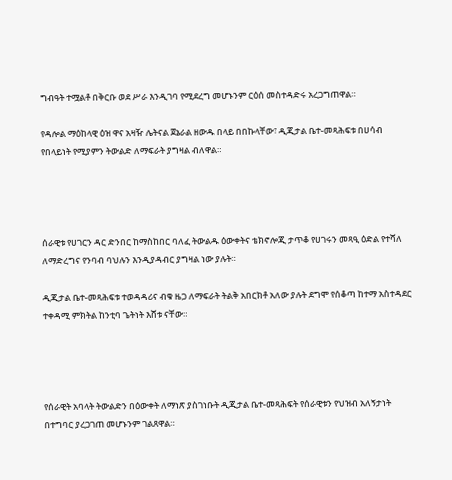ግብዓት ተሟልቶ በቅርቡ ወደ ሥራ እንዲገባ የሚደረግ መሆኑንም ርዕሰ መስተዳድሩ አረጋግጠዋል።

የዳሎል ማዕከላዊ ዕዝ ዋና አዛዥ ሌትናል ጀኔራል ዘውዱ በላይ በበኩላቸው፣ ዲጂታል ቤተ-መጻሕፍቱ በሀሳብ የበላይነት የሚያምን ትውልድ ለማፍራት ያግዛል ብለዋል።




ሰራዊቱ የሀገርን ዳር ድንበር ከማስከበር ባለፈ ትውልዱ ዕውቀትና ቴክኖሎጂ ታጥቆ የሀገሩን መጻዒ ዕድል የተሻለ ለማድረግና የንባብ ባህሉን እንዲያዳብር ያግዛል ነው ያሉት።

ዲጂታል ቤተ-መጻሕፍቱ ተወዳዳሪና ብቁ ዜጋ ለማፍራት ትልቅ አበርክቶ አለው ያሉት ደግሞ የሰቆጣ ከተማ አስተዳደር ተቀዳሚ ምክትል ከንቲባ ጌትነት እሸቱ ናቸው።




የሰራዊት አባላት ትውልድን በዕውቀት ለማነጽ ያስገነቡት ዲጂታል ቤተ-መጻሕፍት የሰራዊቱን የህዝብ አለኝታነት በተግባር ያረጋገጠ መሆኑንም ገልጸዋል።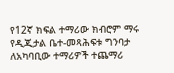የ12ኛ ክፍል ተማሪው ክብሮም ማሩ የዲጂታል ቤተ-መጻሕፍቱ ግንባታ ለአካባቢው ተማሪዎች ተጨማሪ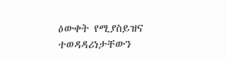ዕውቀት የሚያስይዝና ተወዳዳሪነታቸውን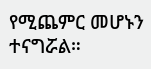የሚጨምር መሆኑን ተናግሯል።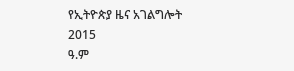የኢትዮጵያ ዜና አገልግሎት
2015
ዓ.ም